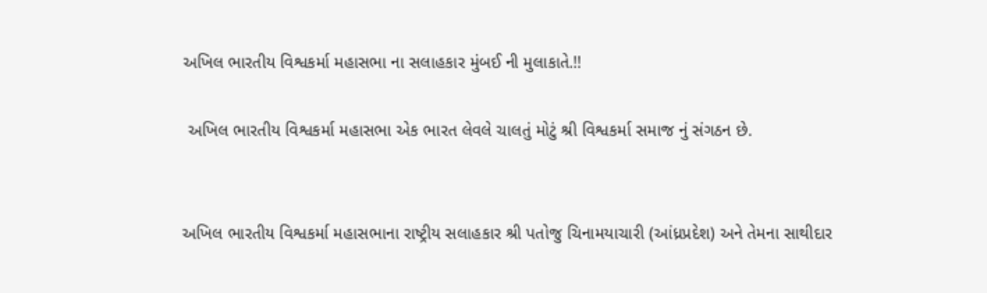અખિલ ભારતીય વિશ્વકર્મા મહાસભા ના સલાહકાર મુંબઈ ની મુલાકાતે.!!

 અખિલ ભારતીય વિશ્વકર્મા મહાસભા એક ભારત લેવલે ચાલતું મોટું શ્રી વિશ્વકર્મા સમાજ નું સંગઠન છે.


અખિલ ભારતીય વિશ્વકર્મા મહાસભાના રાષ્ટ્રીય સલાહકાર શ્રી પતોજુ ચિનામયાચારી (આંધ્રપ્રદેશ) અને તેમના સાથીદાર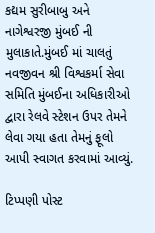કદ્યમ સુરીબાબુ અને નાગેશ્વરજી મુંબઈ ની મુલાકાતે.મુંબઈ માં ચાલતું નવજીવન શ્રી વિશ્વકર્મા સેવા સમિતિ મુંબઈના અધિકારીઓ દ્વારા રેલવે સ્ટેશન ઉપર તેમને લેવા ગયા હતા તેમનું ફૂલો આપી સ્વાગત કરવામાં આવ્યું.

ટિપ્પણી પોસ્ટ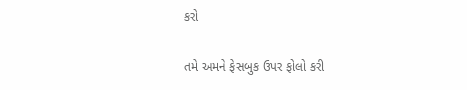કરો

તમે અમને ફેસબુક ઉપર ફોલો કરી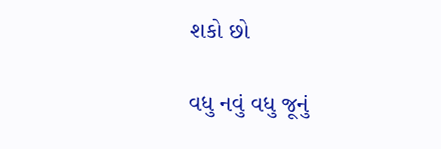શકો છો

વધુ નવું વધુ જૂનું